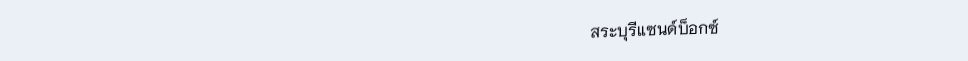สระบุรีแซนด์บ็อกซ์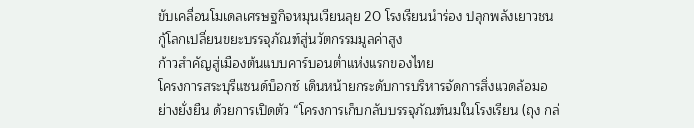ขับเคลื่อนโมเดลเศรษฐกิจหมุนเวียนลุย 20 โรงเรียนนำร่อง ปลุกพลังเยาวชนกู้โลกเปลี่ยนขยะบรรจุภัณฑ์สู่นวัตกรรมมูลค่าสูง
ก้าวสำคัญสู่เมืองต้นแบบคาร์บอนต่ำแห่งแรกของไทย
โครงการสระบุรีแซนด์บ็อกซ์ เดินหน้ายกระดับการบริหารจัดการสิ่งแวดล้อมอย่างยั่งยืน ด้วยการเปิดตัว “โครงการเก็บกลับบรรจุภัณฑ์นมในโรงเรียน (ถุง กล่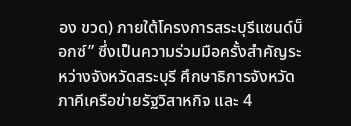อง ขวด) ภายใต้โครงการสระบุรีแซนด์บ็อกซ์” ซึ่งเป็นความร่วมมือครั้งสำคัญระหว่างจังหวัดสระบุรี ศึกษาธิการจังหวัด ภาคีเครือข่ายรัฐวิสาหกิจ และ 4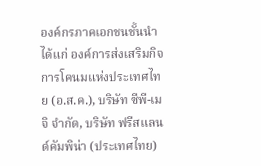องค์กรภาคเอกชนชั้นนำ ได้แก่ องค์การส่งเสริมกิจการโคนมแห่งประเทศไทย (อ.ส.ค.), บริษัท ซีพี-เมจิ จำกัด, บริษัท ฟรีสแลนด์คัมพิน่า (ประเทศไทย)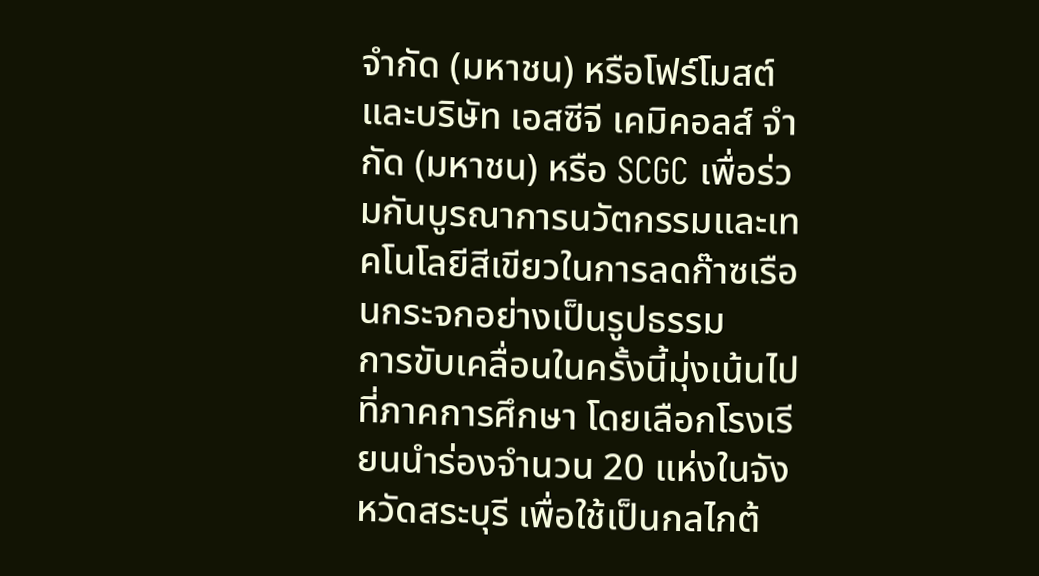จำกัด (มหาชน) หรือโฟร์โมสต์ และบริษัท เอสซีจี เคมิคอลส์ จำกัด (มหาชน) หรือ SCGC เพื่อร่วมกันบูรณาการนวัตกรรมและเทคโนโลยีสีเขียวในการลดก๊าซเรือนกระจกอย่างเป็นรูปธรรม
การขับเคลื่อนในครั้งนี้มุ่งเน้นไปที่ภาคการศึกษา โดยเลือกโรงเรียนนำร่องจำนวน 20 แห่งในจังหวัดสระบุรี เพื่อใช้เป็นกลไกต้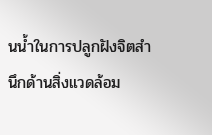นน้ำในการปลูกฝังจิตสำนึกด้านสิ่งแวดล้อม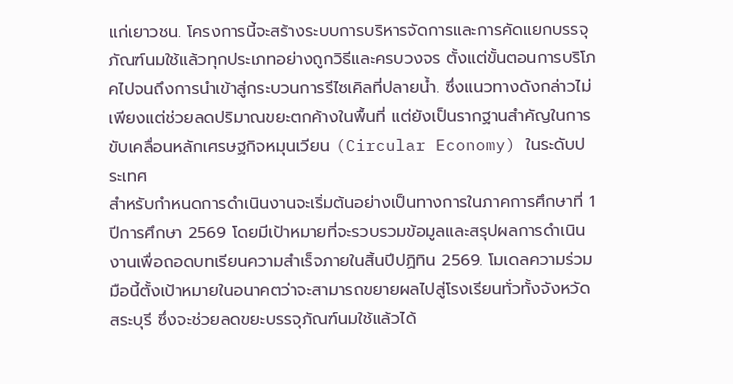แก่เยาวชน. โครงการนี้จะสร้างระบบการบริหารจัดการและการคัดแยกบรรจุภัณฑ์นมใช้แล้วทุกประเภทอย่างถูกวิธีและครบวงจร ตั้งแต่ขั้นตอนการบริโภคไปจนถึงการนำเข้าสู่กระบวนการรีไซเคิลที่ปลายน้ำ. ซึ่งแนวทางดังกล่าวไม่เพียงแต่ช่วยลดปริมาณขยะตกค้างในพื้นที่ แต่ยังเป็นรากฐานสำคัญในการขับเคลื่อนหลักเศรษฐกิจหมุนเวียน (Circular Economy) ในระดับประเทศ
สำหรับกำหนดการดำเนินงานจะเริ่มต้นอย่างเป็นทางการในภาคการศึกษาที่ 1 ปีการศึกษา 2569 โดยมีเป้าหมายที่จะรวบรวมข้อมูลและสรุปผลการดำเนินงานเพื่อถอดบทเรียนความสำเร็จภายในสิ้นปีปฏิทิน 2569. โมเดลความร่วมมือนี้ตั้งเป้าหมายในอนาคตว่าจะสามารถขยายผลไปสู่โรงเรียนทั่วทั้งจังหวัดสระบุรี ซึ่งจะช่วยลดขยะบรรจุภัณฑ์นมใช้แล้วได้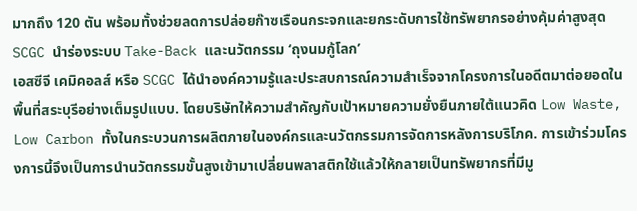มากถึง 120 ตัน พร้อมทั้งช่วยลดการปล่อยก๊าซเรือนกระจกและยกระดับการใช้ทรัพยากรอย่างคุ้มค่าสูงสุด
SCGC นำร่องระบบ Take-Back และนวัตกรรม ‘ถุงนมกู้โลก’
เอสซีจี เคมิคอลส์ หรือ SCGC ได้นำองค์ความรู้และประสบการณ์ความสำเร็จจากโครงการในอดีตมาต่อยอดในพื้นที่สระบุรีอย่างเต็มรูปแบบ. โดยบริษัทให้ความสำคัญกับเป้าหมายความยั่งยืนภายใต้แนวคิด Low Waste, Low Carbon ทั้งในกระบวนการผลิตภายในองค์กรและนวัตกรรมการจัดการหลังการบริโภค. การเข้าร่วมโครงการนี้จึงเป็นการนำนวัตกรรมขั้นสูงเข้ามาเปลี่ยนพลาสติกใช้แล้วให้กลายเป็นทรัพยากรที่มีมู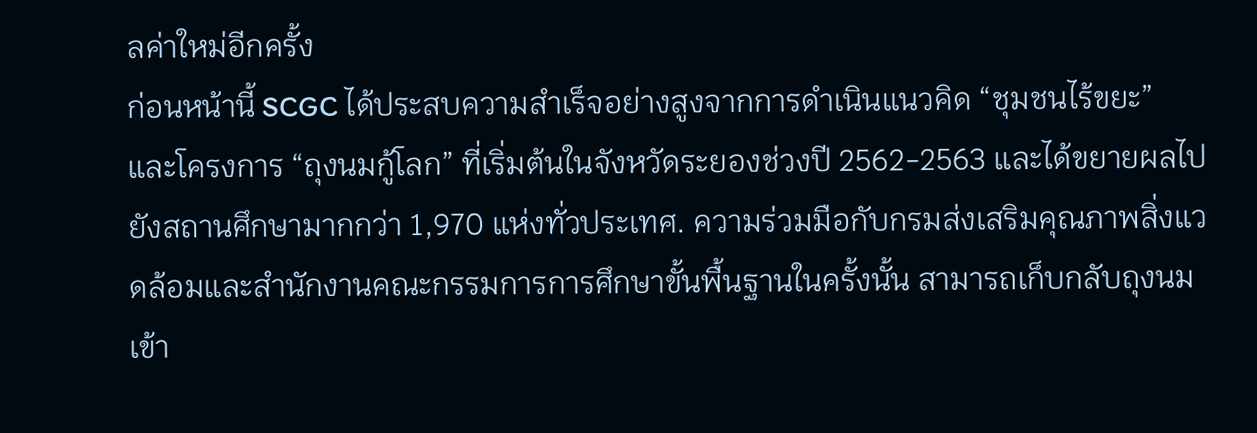ลค่าใหม่อีกครั้ง
ก่อนหน้านี้ SCGC ได้ประสบความสำเร็จอย่างสูงจากการดำเนินแนวคิด “ชุมชนไร้ขยะ” และโครงการ “ถุงนมกู้โลก” ที่เริ่มต้นในจังหวัดระยองช่วงปี 2562-2563 และได้ขยายผลไปยังสถานศึกษามากกว่า 1,970 แห่งทั่วประเทศ. ความร่วมมือกับกรมส่งเสริมคุณภาพสิ่งแวดล้อมและสำนักงานคณะกรรมการการศึกษาขั้นพื้นฐานในครั้งนั้น สามารถเก็บกลับถุงนมเข้า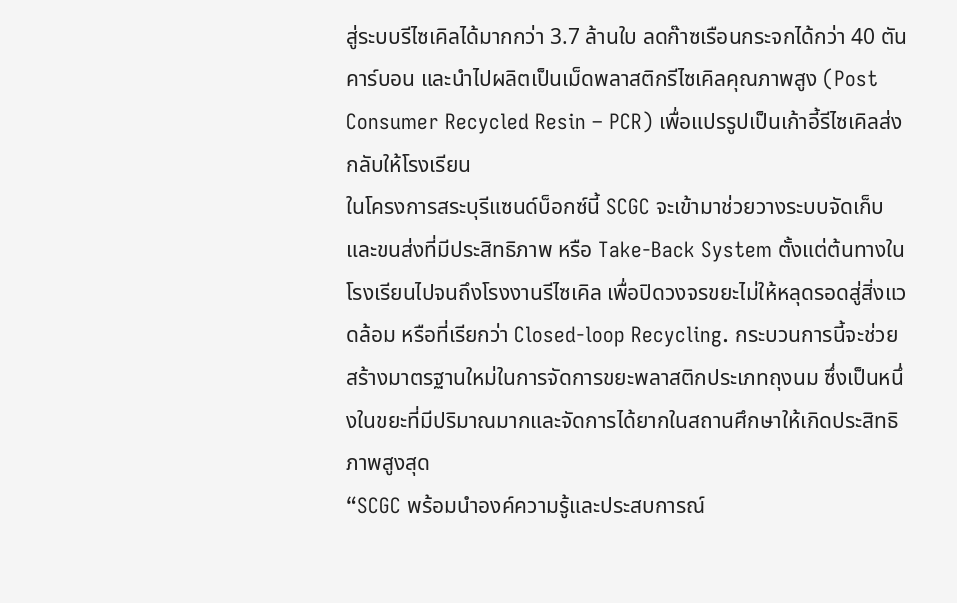สู่ระบบรีไซเคิลได้มากกว่า 3.7 ล้านใบ ลดก๊าซเรือนกระจกได้กว่า 40 ตันคาร์บอน และนำไปผลิตเป็นเม็ดพลาสติกรีไซเคิลคุณภาพสูง (Post Consumer Recycled Resin – PCR) เพื่อแปรรูปเป็นเก้าอี้รีไซเคิลส่งกลับให้โรงเรียน
ในโครงการสระบุรีแซนด์บ็อกซ์นี้ SCGC จะเข้ามาช่วยวางระบบจัดเก็บและขนส่งที่มีประสิทธิภาพ หรือ Take-Back System ตั้งแต่ต้นทางในโรงเรียนไปจนถึงโรงงานรีไซเคิล เพื่อปิดวงจรขยะไม่ให้หลุดรอดสู่สิ่งแวดล้อม หรือที่เรียกว่า Closed-loop Recycling. กระบวนการนี้จะช่วยสร้างมาตรฐานใหม่ในการจัดการขยะพลาสติกประเภทถุงนม ซึ่งเป็นหนึ่งในขยะที่มีปริมาณมากและจัดการได้ยากในสถานศึกษาให้เกิดประสิทธิภาพสูงสุด
“SCGC พร้อมนำองค์ความรู้และประสบการณ์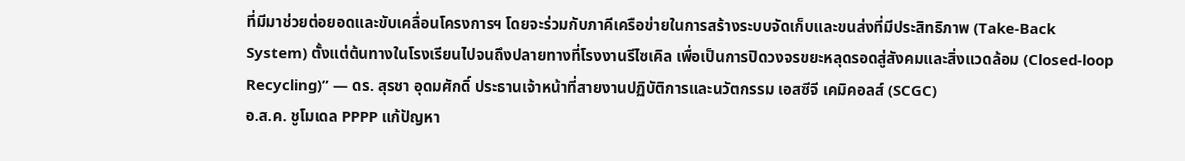ที่มีมาช่วยต่อยอดและขับเคลื่อนโครงการฯ โดยจะร่วมกับภาคีเครือข่ายในการสร้างระบบจัดเก็บและขนส่งที่มีประสิทธิภาพ (Take-Back System) ตั้งแต่ต้นทางในโรงเรียนไปจนถึงปลายทางที่โรงงานรีไซเคิล เพื่อเป็นการปิดวงจรขยะหลุดรอดสู่สังคมและสิ่งแวดล้อม (Closed-loop Recycling)” — ดร. สุรชา อุดมศักดิ์ ประธานเจ้าหน้าที่สายงานปฏิบัติการและนวัตกรรม เอสซีจี เคมิคอลส์ (SCGC)
อ.ส.ค. ชูโมเดล PPPP แก้ปัญหา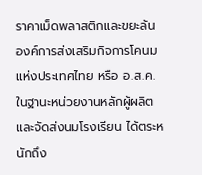ราคาเม็ดพลาสติกและขยะล้น
องค์การส่งเสริมกิจการโคนมแห่งประเทศไทย หรือ อ.ส.ค. ในฐานะหน่วยงานหลักผู้ผลิตและจัดส่งนมโรงเรียน ได้ตระหนักถึง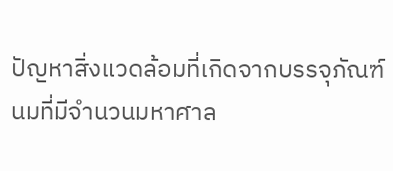ปัญหาสิ่งแวดล้อมที่เกิดจากบรรจุภัณฑ์นมที่มีจำนวนมหาศาล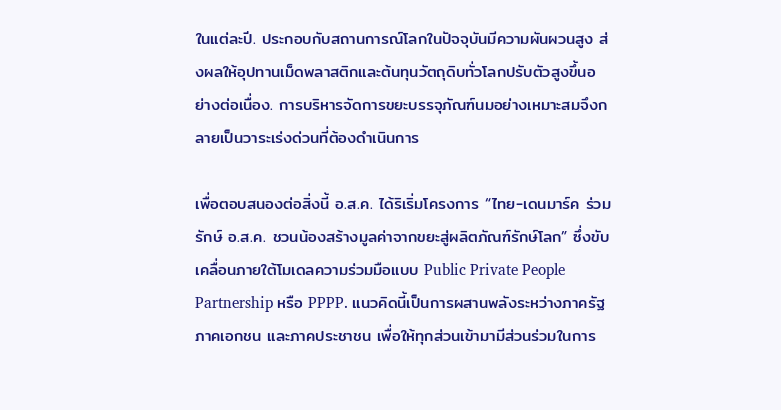ในแต่ละปี. ประกอบกับสถานการณ์โลกในปัจจุบันมีความผันผวนสูง ส่งผลให้อุปทานเม็ดพลาสติกและต้นทุนวัตถุดิบทั่วโลกปรับตัวสูงขึ้นอย่างต่อเนื่อง. การบริหารจัดการขยะบรรจุภัณฑ์นมอย่างเหมาะสมจึงกลายเป็นวาระเร่งด่วนที่ต้องดำเนินการ

เพื่อตอบสนองต่อสิ่งนี้ อ.ส.ค. ได้ริเริ่มโครงการ “ไทย-เดนมาร์ค ร่วมรักษ์ อ.ส.ค. ชวนน้องสร้างมูลค่าจากขยะสู่ผลิตภัณฑ์รักษ์โลก” ซึ่งขับเคลื่อนภายใต้โมเดลความร่วมมือแบบ Public Private People Partnership หรือ PPPP. แนวคิดนี้เป็นการผสานพลังระหว่างภาครัฐ ภาคเอกชน และภาคประชาชน เพื่อให้ทุกส่วนเข้ามามีส่วนร่วมในการ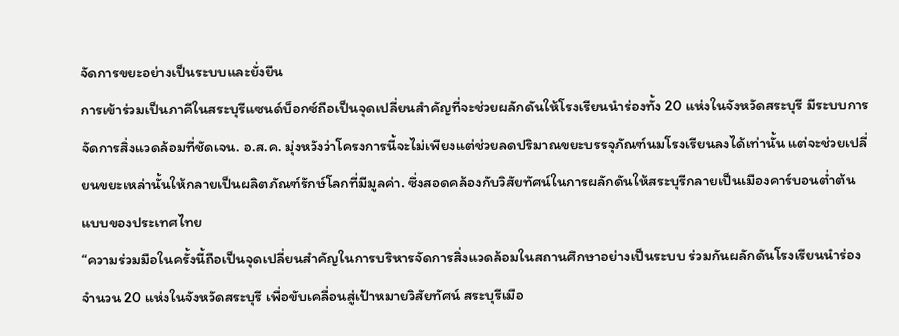จัดการขยะอย่างเป็นระบบและยั่งยืน
การเข้าร่วมเป็นภาคีในสระบุรีแซนด์บ็อกซ์ถือเป็นจุดเปลี่ยนสำคัญที่จะช่วยผลักดันให้โรงเรียนนำร่องทั้ง 20 แห่งในจังหวัดสระบุรี มีระบบการจัดการสิ่งแวดล้อมที่ชัดเจน. อ.ส.ค. มุ่งหวังว่าโครงการนี้จะไม่เพียงแต่ช่วยลดปริมาณขยะบรรจุภัณฑ์นมโรงเรียนลงได้เท่านั้น แต่จะช่วยเปลี่ยนขยะเหล่านั้นให้กลายเป็นผลิตภัณฑ์รักษ์โลกที่มีมูลค่า. ซึ่งสอดคล้องกับวิสัยทัศน์ในการผลักดันให้สระบุรีกลายเป็นเมืองคาร์บอนต่ำต้นแบบของประเทศไทย
“ความร่วมมือในครั้งนี้ถือเป็นจุดเปลี่ยนสำคัญในการบริหารจัดการสิ่งแวดล้อมในสถานศึกษาอย่างเป็นระบบ ร่วมกันผลักดันโรงเรียนนำร่องจำนวน 20 แห่งในจังหวัดสระบุรี เพื่อขับเคลื่อนสู่เป้าหมายวิสัยทัศน์ สระบุรีเมือ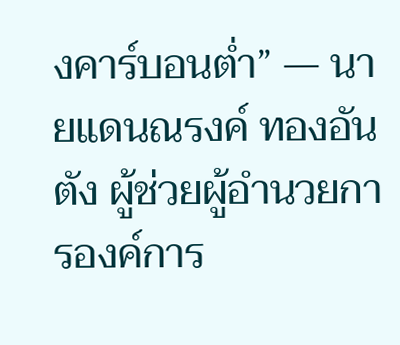งคาร์บอนต่ำ” — นายแดนณรงค์ ทองอันตัง ผู้ช่วยผู้อำนวยการองค์การ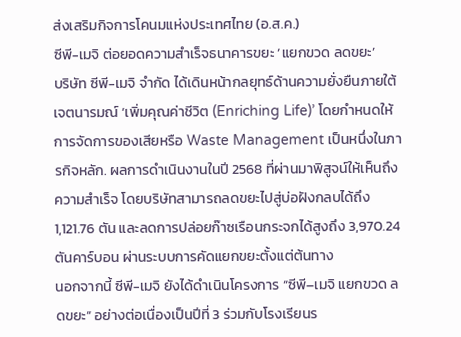ส่งเสริมกิจการโคนมแห่งประเทศไทย (อ.ส.ค.)
ซีพี-เมจิ ต่อยอดความสำเร็จธนาคารขยะ ‘แยกขวด ลดขยะ’
บริษัท ซีพี-เมจิ จำกัด ได้เดินหน้ากลยุทธ์ด้านความยั่งยืนภายใต้เจตนารมณ์ ‘เพิ่มคุณค่าชีวิต (Enriching Life)’ โดยกำหนดให้การจัดการของเสียหรือ Waste Management เป็นหนึ่งในภารกิจหลัก. ผลการดำเนินงานในปี 2568 ที่ผ่านมาพิสูจน์ให้เห็นถึงความสำเร็จ โดยบริษัทสามารถลดขยะไปสู่บ่อฝังกลบได้ถึง 1,121.76 ตัน และลดการปล่อยก๊าซเรือนกระจกได้สูงถึง 3,970.24 ตันคาร์บอน ผ่านระบบการคัดแยกขยะตั้งแต่ต้นทาง
นอกจากนี้ ซีพี-เมจิ ยังได้ดำเนินโครงการ “ซีพี–เมจิ แยกขวด ลดขยะ” อย่างต่อเนื่องเป็นปีที่ 3 ร่วมกับโรงเรียนร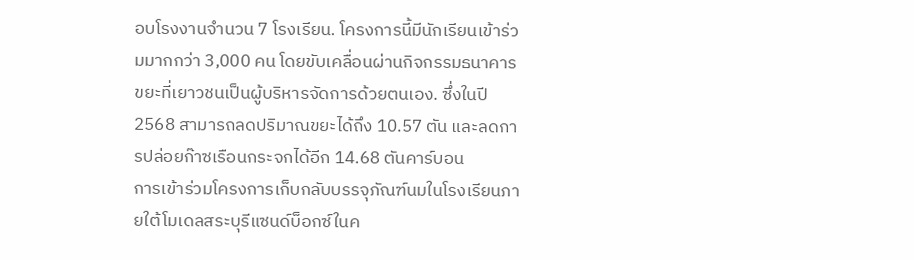อบโรงงานจำนวน 7 โรงเรียน. โครงการนี้มีนักเรียนเข้าร่วมมากกว่า 3,000 คน โดยขับเคลื่อนผ่านกิจกรรมธนาคารขยะที่เยาวชนเป็นผู้บริหารจัดการด้วยตนเอง. ซึ่งในปี 2568 สามารถลดปริมาณขยะได้ถึง 10.57 ตัน และลดการปล่อยก๊าซเรือนกระจกได้อีก 14.68 ตันคาร์บอน
การเข้าร่วมโครงการเก็บกลับบรรจุภัณฑ์นมในโรงเรียนภายใต้โมเดลสระบุรีแซนด์บ็อกซ์ในค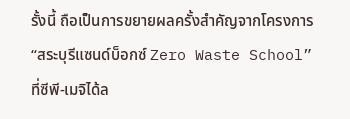รั้งนี้ ถือเป็นการขยายผลครั้งสำคัญจากโครงการ “สระบุรีแซนด์บ็อกซ์ Zero Waste School” ที่ซีพี-เมจิได้ล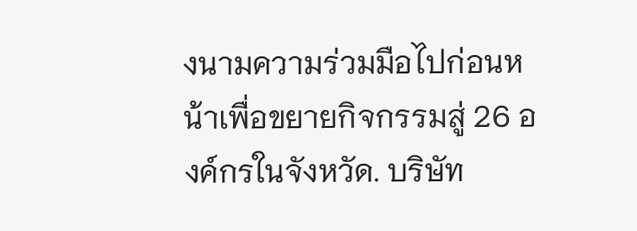งนามความร่วมมือไปก่อนหน้าเพื่อขยายกิจกรรมสู่ 26 องค์กรในจังหวัด. บริษัท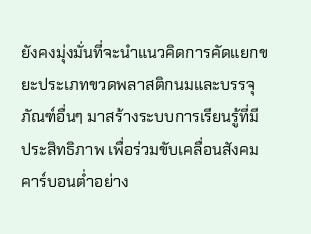ยังคงมุ่งมั่นที่จะนำแนวคิดการคัดแยกขยะประเภทขวดพลาสติกนมและบรรจุภัณฑ์อื่นๆ มาสร้างระบบการเรียนรู้ที่มีประสิทธิภาพ เพื่อร่วมขับเคลื่อนสังคมคาร์บอนต่ำอย่าง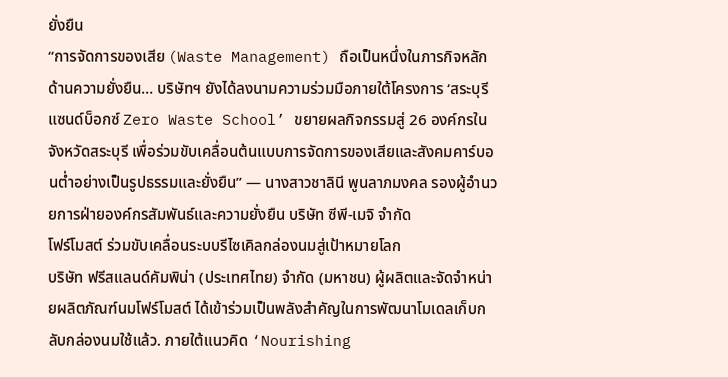ยั่งยืน
“การจัดการของเสีย (Waste Management) ถือเป็นหนึ่งในภารกิจหลักด้านความยั่งยืน… บริษัทฯ ยังได้ลงนามความร่วมมือภายใต้โครงการ ‘สระบุรีแซนด์บ็อกซ์ Zero Waste School’ ขยายผลกิจกรรมสู่ 26 องค์กรในจังหวัดสระบุรี เพื่อร่วมขับเคลื่อนต้นแบบการจัดการของเสียและสังคมคาร์บอนต่ำอย่างเป็นรูปธรรมและยั่งยืน” — นางสาวชาลินี พูนลาภมงคล รองผู้อำนวยการฝ่ายองค์กรสัมพันธ์และความยั่งยืน บริษัท ซีพี-เมจิ จำกัด
โฟร์โมสต์ ร่วมขับเคลื่อนระบบรีไซเคิลกล่องนมสู่เป้าหมายโลก
บริษัท ฟรีสแลนด์คัมพิน่า (ประเทศไทย) จำกัด (มหาชน) ผู้ผลิตและจัดจำหน่ายผลิตภัณฑ์นมโฟร์โมสต์ ได้เข้าร่วมเป็นพลังสำคัญในการพัฒนาโมเดลเก็บกลับกล่องนมใช้แล้ว. ภายใต้แนวคิด ‘Nourishing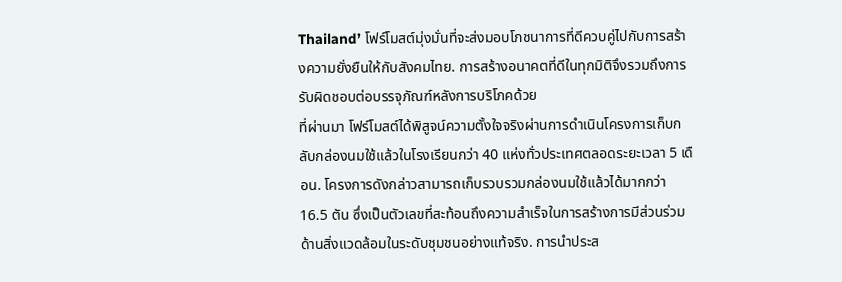Thailand’ โฟร์โมสต์มุ่งมั่นที่จะส่งมอบโภชนาการที่ดีควบคู่ไปกับการสร้างความยั่งยืนให้กับสังคมไทย. การสร้างอนาคตที่ดีในทุกมิติจึงรวมถึงการรับผิดชอบต่อบรรจุภัณฑ์หลังการบริโภคด้วย
ที่ผ่านมา โฟร์โมสต์ได้พิสูจน์ความตั้งใจจริงผ่านการดำเนินโครงการเก็บกลับกล่องนมใช้แล้วในโรงเรียนกว่า 40 แห่งทั่วประเทศตลอดระยะเวลา 5 เดือน. โครงการดังกล่าวสามารถเก็บรวบรวมกล่องนมใช้แล้วได้มากกว่า 16.5 ตัน ซึ่งเป็นตัวเลขที่สะท้อนถึงความสำเร็จในการสร้างการมีส่วนร่วมด้านสิ่งแวดล้อมในระดับชุมชนอย่างแท้จริง. การนำประส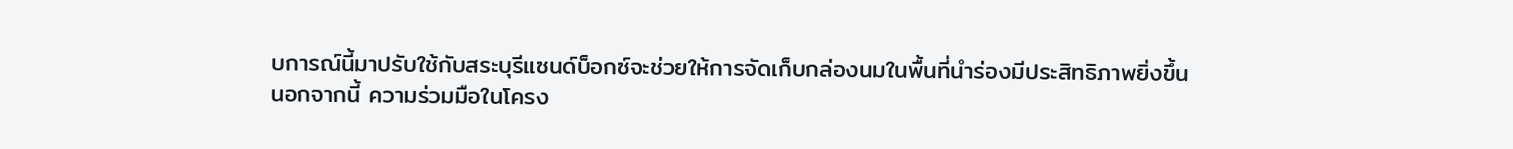บการณ์นี้มาปรับใช้กับสระบุรีแซนด์บ็อกซ์จะช่วยให้การจัดเก็บกล่องนมในพื้นที่นำร่องมีประสิทธิภาพยิ่งขึ้น
นอกจากนี้ ความร่วมมือในโครง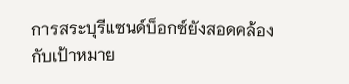การสระบุรีแซนด์บ็อกซ์ยังสอดคล้องกับเป้าหมาย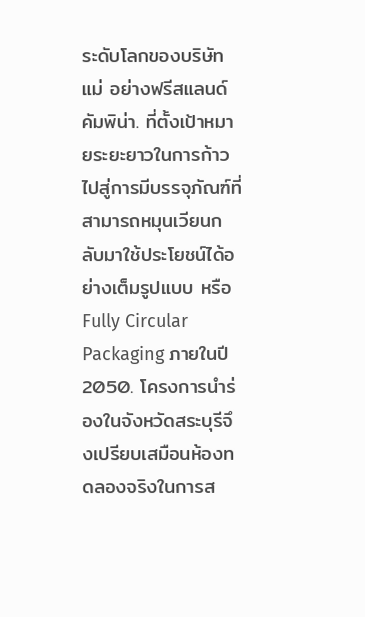ระดับโลกของบริษัทแม่ อย่างฟรีสแลนด์คัมพิน่า. ที่ตั้งเป้าหมายระยะยาวในการก้าวไปสู่การมีบรรจุภัณฑ์ที่สามารถหมุนเวียนกลับมาใช้ประโยชน์ได้อย่างเต็มรูปแบบ หรือ Fully Circular Packaging ภายในปี 2050. โครงการนำร่องในจังหวัดสระบุรีจึงเปรียบเสมือนห้องทดลองจริงในการส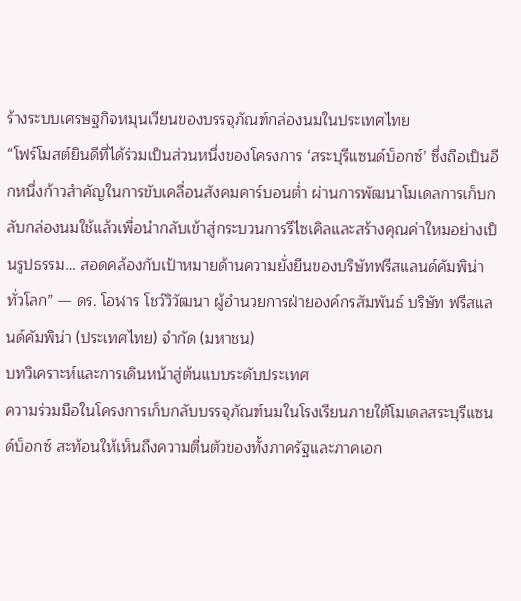ร้างระบบเศรษฐกิจหมุนเวียนของบรรจุภัณฑ์กล่องนมในประเทศไทย
“โฟร์โมสต์ยินดีที่ได้ร่วมเป็นส่วนหนึ่งของโครงการ ‘สระบุรีแซนด์บ็อกซ์’ ซึ่งถือเป็นอีกหนึ่งก้าวสำคัญในการขับเคลื่อนสังคมคาร์บอนต่ำ ผ่านการพัฒนาโมเดลการเก็บกลับกล่องนมใช้แล้วเพื่อนำกลับเข้าสู่กระบวนการรีไซเคิลและสร้างคุณค่าใหมอย่างเป็นรูปธรรม… สอดคล้องกับเป้าหมายด้านความยั่งยืนของบริษัทฟรีสแลนด์คัมพิน่าทั่วโลก” — ดร. โอฬาร โชว์วิวัฒนา ผู้อำนวยการฝ่ายองค์กรสัมพันธ์ บริษัท ฟรีสแลนด์คัมพิน่า (ประเทศไทย) จำกัด (มหาชน)
บทวิเคราะห์และการเดินหน้าสู่ต้นแบบระดับประเทศ
ความร่วมมือในโครงการเก็บกลับบรรจุภัณฑ์นมในโรงเรียนภายใต้โมเดลสระบุรีแซนด์บ็อกซ์ สะท้อนให้เห็นถึงความตื่นตัวของทั้งภาครัฐและภาคเอก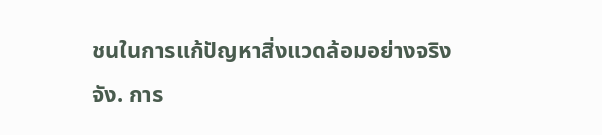ชนในการแก้ปัญหาสิ่งแวดล้อมอย่างจริงจัง. การ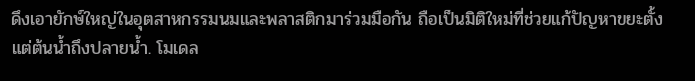ดึงเอายักษ์ใหญ่ในอุตสาหกรรมนมและพลาสติกมาร่วมมือกัน ถือเป็นมิติใหม่ที่ช่วยแก้ปัญหาขยะตั้งแต่ต้นน้ำถึงปลายน้ำ. โมเดล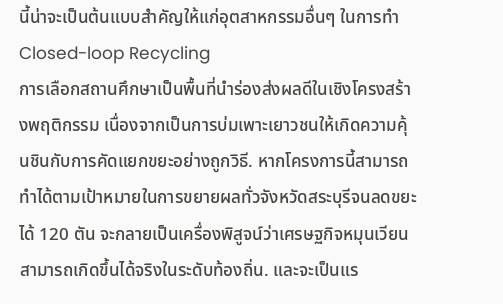นี้น่าจะเป็นต้นแบบสำคัญให้แก่อุตสาหกรรมอื่นๆ ในการทำ Closed-loop Recycling
การเลือกสถานศึกษาเป็นพื้นที่นำร่องส่งผลดีในเชิงโครงสร้างพฤติกรรม เนื่องจากเป็นการบ่มเพาะเยาวชนให้เกิดความคุ้นชินกับการคัดแยกขยะอย่างถูกวิธี. หากโครงการนี้สามารถทำได้ตามเป้าหมายในการขยายผลทั่วจังหวัดสระบุรีจนลดขยะได้ 120 ตัน จะกลายเป็นเครื่องพิสูจน์ว่าเศรษฐกิจหมุนเวียนสามารถเกิดขึ้นได้จริงในระดับท้องถิ่น. และจะเป็นแร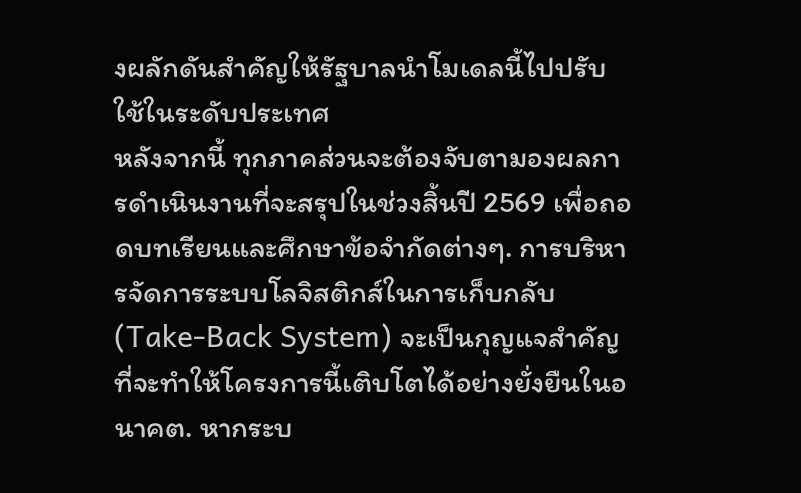งผลักดันสำคัญให้รัฐบาลนำโมเดลนี้ไปปรับใช้ในระดับประเทศ
หลังจากนี้ ทุกภาคส่วนจะต้องจับตามองผลการดำเนินงานที่จะสรุปในช่วงสิ้นปี 2569 เพื่อถอดบทเรียนและศึกษาข้อจำกัดต่างๆ. การบริหารจัดการระบบโลจิสติกส์ในการเก็บกลับ (Take-Back System) จะเป็นกุญแจสำคัญที่จะทำให้โครงการนี้เติบโตได้อย่างยั่งยืนในอนาคต. หากระบ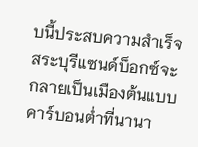บนี้ประสบความสำเร็จ สระบุรีแซนด์บ็อกซ์จะกลายเป็นเมืองต้นแบบคาร์บอนต่ำที่นานา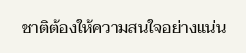ชาติต้องให้ความสนใจอย่างแน่น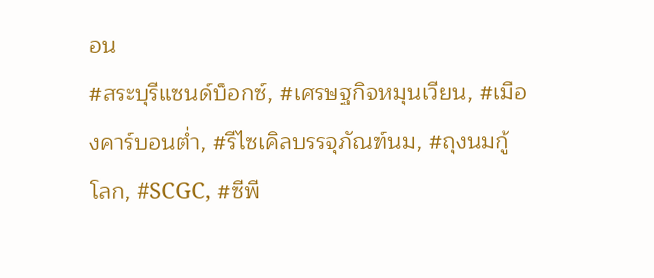อน
#สระบุรีแซนด์บ็อกซ์, #เศรษฐกิจหมุนเวียน, #เมืองคาร์บอนต่ำ, #รีไซเคิลบรรจุภัณฑ์นม, #ถุงนมกู้โลก, #SCGC, #ซีพี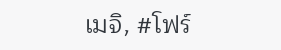เมจิ, #โฟร์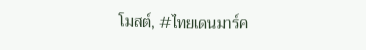โมสต์, #ไทยเดนมาร์ค